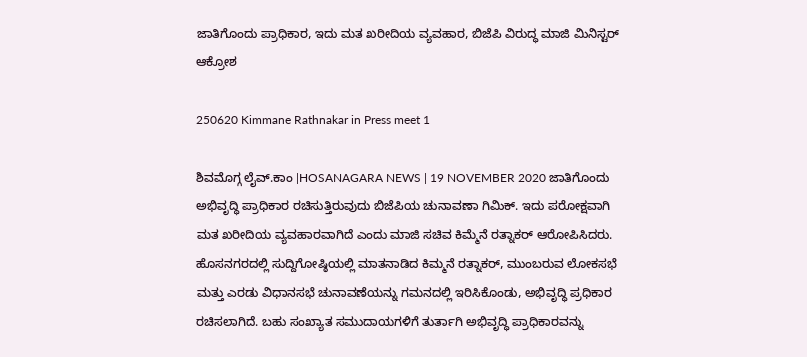ಜಾತಿಗೊಂದು ಪ್ರಾಧಿಕಾರ, ಇದು ಮತ ಖರೀದಿಯ ವ್ಯವಹಾರ, ಬಿಜೆಪಿ ವಿರುದ್ಧ ಮಾಜಿ ಮಿನಿಸ್ಟರ್ ಆಕ್ರೋಶ

250620 Kimmane Rathnakar in Press meet 1

ಶಿವಮೊಗ್ಗ ಲೈವ್.ಕಾಂ |HOSANAGARA NEWS | 19 NOVEMBER 2020 ಜಾತಿಗೊಂದು ಅಭಿವೃದ್ಧಿ ಪ್ರಾಧಿಕಾರ ರಚಿಸುತ್ತಿರುವುದು ಬಿಜೆಪಿಯ ಚುನಾವಣಾ ಗಿಮಿಕ್. ಇದು ಪರೋಕ್ಷವಾಗಿ ಮತ ಖರೀದಿಯ ವ್ಯವಹಾರವಾಗಿದೆ ಎಂದು ಮಾಜಿ ಸಚಿವ ಕಿಮ್ಮೆನೆ ರತ್ನಾಕರ್ ಆರೋಪಿಸಿದರು. ಹೊಸನಗರದಲ್ಲಿ ಸುದ್ದಿಗೋಷ್ಠಿಯಲ್ಲಿ ಮಾತನಾಡಿದ ಕಿಮ್ಮನೆ ರತ್ನಾಕರ್, ಮುಂಬರುವ ಲೋಕಸಭೆ ಮತ್ತು ಎರಡು ವಿಧಾನಸಭೆ ಚುನಾವಣೆಯನ್ನು ಗಮನದಲ್ಲಿ ಇರಿಸಿಕೊಂಡು, ಅಭಿವೃದ್ಧಿ ಪ್ರಧಿಕಾರ ರಚಿಸಲಾಗಿದೆ. ಬಹು ಸಂಖ್ಯಾತ ಸಮುದಾಯಗಳಿಗೆ ತುರ್ತಾಗಿ ಅಭಿವೃದ್ಧಿ ಪ್ರಾಧಿಕಾರವನ್ನು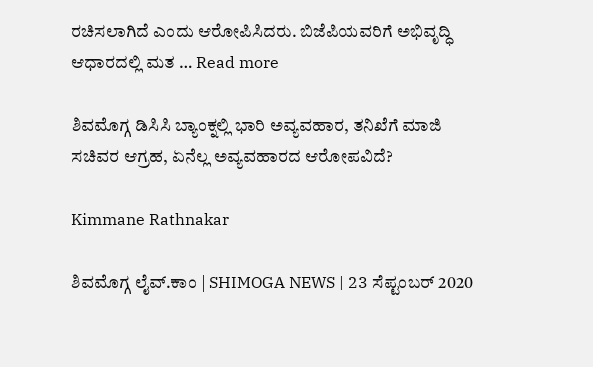ರಚಿಸಲಾಗಿದೆ ಎಂದು ಆರೋಪಿಸಿದರು. ಬಿಜೆಪಿಯವರಿಗೆ ಅಭಿವೃದ್ಧಿ ಆಧಾರದಲ್ಲಿ ಮತ … Read more

ಶಿವಮೊಗ್ಗ ಡಿಸಿಸಿ ಬ್ಯಾಂಕ್ನಲ್ಲಿ ಭಾರಿ ಅವ್ಯವಹಾರ, ತನಿಖೆಗೆ ಮಾಜಿ ಸಚಿವರ ಆಗ್ರಹ, ಏನೆಲ್ಲ ಅವ್ಯವಹಾರದ ಆರೋಪವಿದೆ?

Kimmane Rathnakar

ಶಿವಮೊಗ್ಗ ಲೈವ್.ಕಾಂ | SHIMOGA NEWS | 23 ಸೆಪ್ಟಂಬರ್ 2020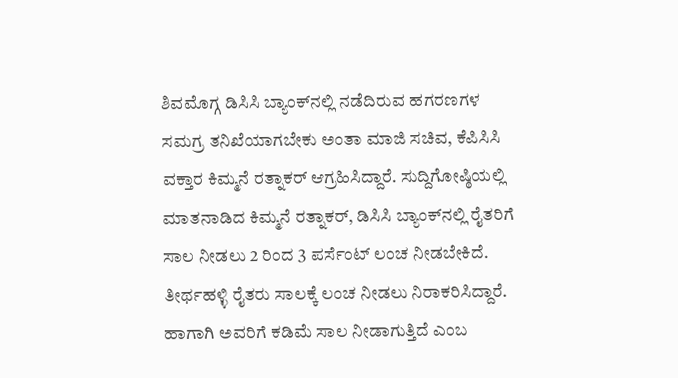ಶಿವಮೊಗ್ಗ ಡಿಸಿಸಿ ಬ್ಯಾಂಕ್‍ನಲ್ಲಿ ನಡೆದಿರುವ ಹಗರಣಗಳ ಸಮಗ್ರ ತನಿಖೆಯಾಗಬೇಕು ಅಂತಾ ಮಾಜಿ ಸಚಿವ, ಕೆಪಿಸಿಸಿ ವಕ್ತಾರ ಕಿಮ್ಮನೆ ರತ್ನಾಕರ್ ಆಗ್ರಹಿಸಿದ್ದಾರೆ. ಸುದ್ದಿಗೋಷ್ಠಿಯಲ್ಲಿ ಮಾತನಾಡಿದ ಕಿಮ್ಮನೆ ರತ್ನಾಕರ್, ಡಿಸಿಸಿ ಬ್ಯಾಂಕ್‍ನಲ್ಲಿ ರೈತರಿಗೆ ಸಾಲ ನೀಡಲು 2 ರಿಂದ 3 ಪರ್ಸೆಂಟ್‍ ಲಂಚ ನೀಡಬೇಕಿದೆ. ತೀರ್ಥಹಳ್ಳಿ ರೈತರು ಸಾಲಕ್ಕೆ ಲಂಚ ನೀಡಲು ನಿರಾಕರಿಸಿದ್ದಾರೆ. ಹಾಗಾಗಿ ಅವರಿಗೆ ಕಡಿಮೆ ಸಾಲ ನೀಡಾಗುತ್ತಿದೆ ಎಂಬ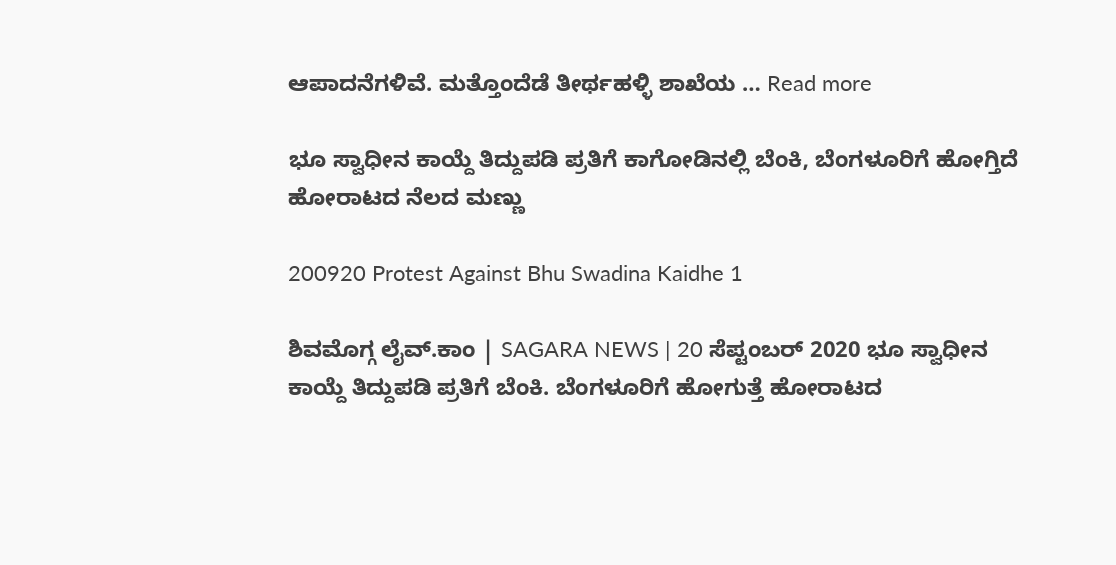ಆಪಾದನೆಗಳಿವೆ. ಮತ್ತೊಂದೆಡೆ ತೀರ್ಥಹಳ್ಳಿ ಶಾಖೆಯ … Read more

ಭೂ ಸ್ವಾಧೀನ ಕಾಯ್ದೆ ತಿದ್ದುಪಡಿ ಪ್ರತಿಗೆ ಕಾಗೋಡಿನಲ್ಲಿ ಬೆಂಕಿ, ಬೆಂಗಳೂರಿಗೆ ಹೋಗ್ತಿದೆ ಹೋರಾಟದ ನೆಲದ ಮಣ್ಣು

200920 Protest Against Bhu Swadina Kaidhe 1

ಶಿವಮೊಗ್ಗ ಲೈವ್.ಕಾಂ | SAGARA NEWS | 20 ಸೆಪ್ಟಂಬರ್ 2020 ಭೂ ಸ್ವಾಧೀನ ಕಾಯ್ದೆ ತಿದ್ದುಪಡಿ ಪ್ರತಿಗೆ ಬೆಂಕಿ. ಬೆಂಗಳೂರಿಗೆ ಹೋಗುತ್ತೆ ಹೋರಾಟದ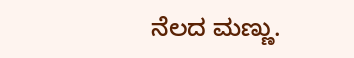ನೆಲದ ಮಣ್ಣು.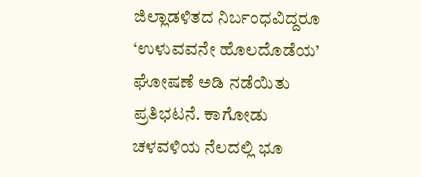ಜಿಲ್ಲಾಡಳಿತದ ನಿರ್ಬಂಧವಿದ್ದರೂ ‘ಉಳುವವನೇ ಹೊಲದೊಡೆಯ’ ಘೋಷಣೆ ಅಡಿ ನಡೆಯಿತು ಪ್ರತಿಭಟನೆ. ಕಾಗೋಡು ಚಳವಳಿಯ ನೆಲದಲ್ಲಿ ಭೂ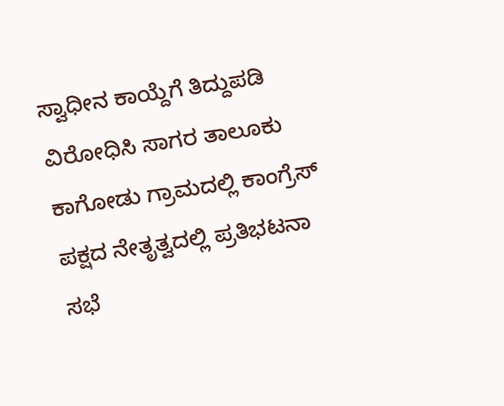ಸ್ವಾಧೀನ ಕಾಯ್ದೆಗೆ ತಿದ್ದುಪಡಿ ವಿರೋಧಿಸಿ ಸಾಗರ ತಾಲೂಕು ಕಾಗೋಡು ಗ್ರಾಮದಲ್ಲಿ ಕಾಂಗ್ರೆಸ್ ಪಕ್ಷದ ನೇತೃತ್ವದಲ್ಲಿ ಪ್ರತಿಭಟನಾ ಸಭೆ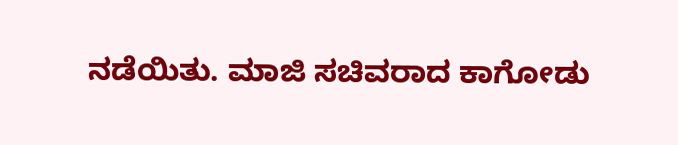ನಡೆಯಿತು. ಮಾಜಿ ಸಚಿವರಾದ ಕಾಗೋಡು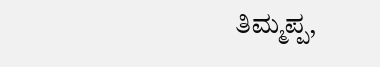ತಿಮ್ಮಪ್ಪ,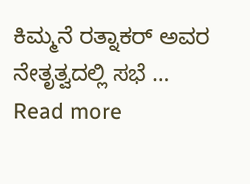ಕಿಮ್ಮನೆ ರತ್ನಾಕರ್ ಅವರ ನೇತೃತ್ವದಲ್ಲಿ ಸಭೆ … Read more